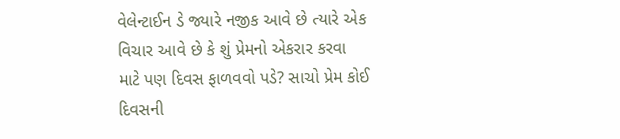વેલેન્ટાઈન ડે જ્યારે નજીક આવે છે ત્યારે એક વિચાર આવે છે કે શું પ્રેમનો એકરાર કરવા માટે પણ દિવસ ફાળવવો પડે? સાચો પ્રેમ કોઈ દિવસની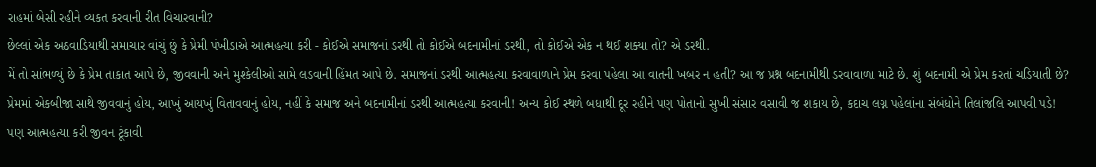રાહમાં બેસી રહીને વ્યકત કરવાની રીત વિચારવાની?
છેલ્લાં એક અઠવાડિયાથી સમાચાર વાંચું છું કે પ્રેમી પંખીડાએ આત્મહત્યા કરી - કોઈએ સમાજનાં ડરથી તો કોઈએ બદનામીનાં ડરથી, તો કોઈએ એક ન થઈ શક્યા તો? એ ડરથી.
મેં તો સાંભળ્યું છે કે પ્રેમ તાકાત આપે છે, જીવવાની અને મુશ્કેલીઓ સામે લડવાની હિંમત આપે છે. સમાજનાં ડરથી આત્મહત્યા કરવાવાળાને પ્રેમ કરવા પહેલા આ વાતની ખબર ન હતી? આ જ પ્રશ્ન બદનામીથી ડરવાવાળા માટે છે. શું બદનામી એ પ્રેમ કરતાં ચડિયાતી છે?
પ્રેમમાં એકબીજા સાથે જીવવાનું હોય, આખું આયખું વિતાવવાનું હોય, નહીં કે સમાજ અને બદનામીનાં ડરથી આત્મહત્યા કરવાની! અન્ય કોઈ સ્થળે બધાથી દૂર રહીને પણ પોતાનો સુખી સંસાર વસાવી જ શકાય છે, કદાચ લગ્ન પહેલાંના સંબંધોને તિલાંજલિ આપવી પડે!
પણ આત્મહત્યા કરી જીવન ટૂંકાવી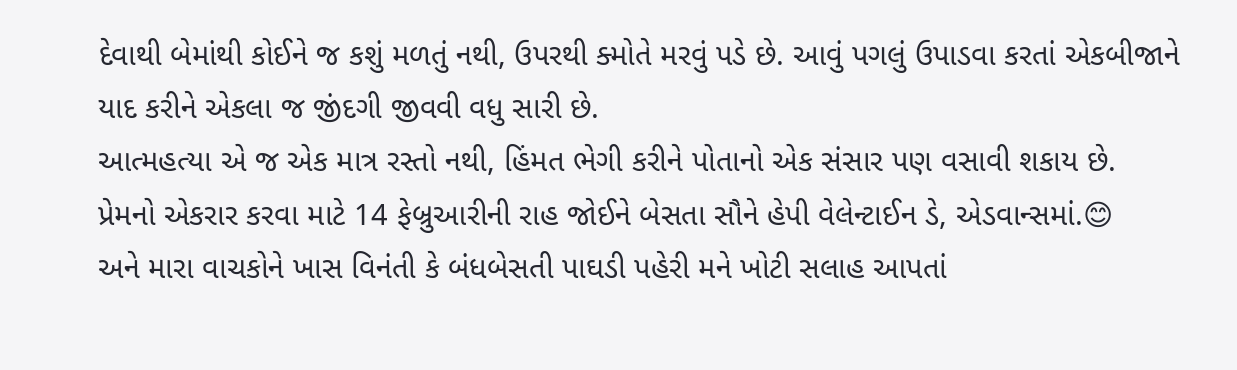દેવાથી બેમાંથી કોઈને જ કશું મળતું નથી, ઉપરથી ક્મોતે મરવું પડે છે. આવું પગલું ઉપાડવા કરતાં એકબીજાને યાદ કરીને એકલા જ જીંદગી જીવવી વધુ સારી છે.
આત્મહત્યા એ જ એક માત્ર રસ્તો નથી, હિંમત ભેગી કરીને પોતાનો એક સંસાર પણ વસાવી શકાય છે.
પ્રેમનો એકરાર કરવા માટે 14 ફેબ્રુઆરીની રાહ જોઈને બેસતા સૌને હેપી વેલેન્ટાઈન ડે, એડવાન્સમાં.😊
અને મારા વાચકોને ખાસ વિનંતી કે બંધબેસતી પાઘડી પહેરી મને ખોટી સલાહ આપતાં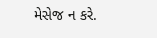મેસેજ ન કરે.